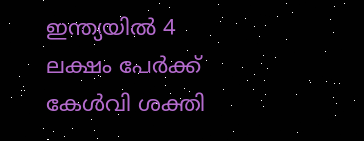ഇന്ത്യയില്‍ 4 ലക്ഷം പേര്‍ക്ക് കേള്‍വി ശക്തി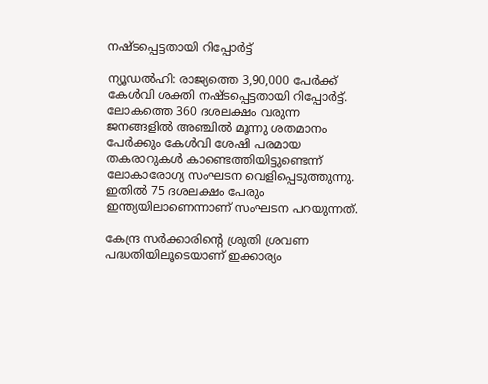നഷ്ടപ്പെട്ടതായി റിപ്പോര്‍ട്ട്

ന്യൂഡല്‍ഹി: രാജ്യത്തെ 3,90,000 പേര്‍ക്ക് കേള്‍വി ശക്തി നഷ്ടപ്പെട്ടതായി റിപ്പോര്‍ട്ട്. ലോകത്തെ 360 ദശലക്ഷം വരുന്ന ജനങ്ങളില്‍ അഞ്ചില്‍ മൂന്നു ശതമാനം പേര്‍ക്കും കേള്‍വി ശേഷി പരമായ തകരാറുകള്‍ കാണ്ടെത്തിയിട്ടുണ്ടെന്ന് ലോകാരോഗ്യ സംഘടന വെളിപ്പെടുത്തുന്നു.  ഇതില്‍ 75 ദശലക്ഷം പേരും ഇന്ത്യയിലാണെന്നാണ് സംഘടന പറയുന്നത്.

കേന്ദ്ര സര്‍ക്കാരിന്‍റെ ശ്രുതി ശ്രവണ പദ്ധതിയിലൂടെയാണ് ഇക്കാര്യം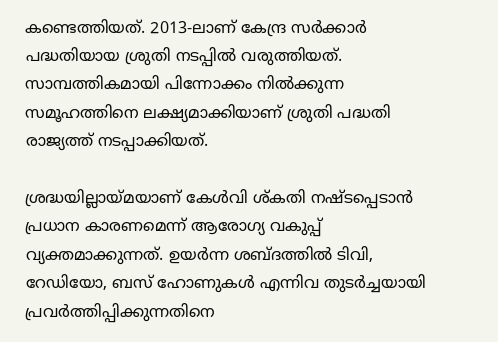കണ്ടെത്തിയത്. 2013-ലാണ് കേന്ദ്ര സര്‍ക്കാര്‍ പദ്ധതിയായ ശ്രുതി നടപ്പില്‍ വരുത്തിയത്. സാമ്പത്തികമായി പിന്നോക്കം നില്‍ക്കുന്ന സമൂഹത്തിനെ ലക്ഷ്യമാക്കിയാണ് ശ്രുതി പദ്ധതി രാജ്യത്ത് നടപ്പാക്കിയത്.

ശ്രദ്ധയില്ലായ്മയാണ് കേള്‍വി ശ്കതി നഷ്ടപ്പെടാന്‍ പ്രധാന കാരണമെന്ന് ആരോഗ്യ വകുപ്പ് വ്യക്തമാക്കുന്നത്. ഉയര്‍ന്ന ശബ്ദത്തില്‍ ടിവി, റേഡിയോ, ബസ് ഹോണുകള്‍ എന്നിവ തുടര്‍ച്ചയായി പ്രവര്‍ത്തിപ്പിക്കുന്നതിനെ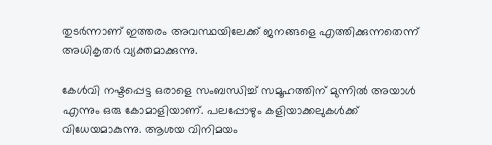തുടര്‍ന്നാണ് ഇത്തരം അവസ്ഥയിലേക്ക് ജനങ്ങളെ എത്തിക്കുന്നതെന്ന് അധികൃതര്‍ വ്യക്തമാക്കുന്നു.

കേള്‍വി നഷ്ടപ്പെട്ട ഒരാളെ സംബന്ധിച്ച്‌ സമൂഹത്തിന് മുന്നില്‍ അയാള്‍ എന്നും ഒരു കോമാളിയാണ്. പലപ്പോഴും കളിയാക്കലുകള്‍ക്ക് വിധേയമാകുന്നു. ആശയ വിനിമയം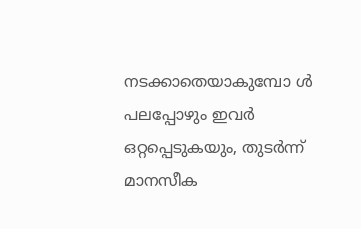നടക്കാതെയാകുമ്പോ ള്‍ പലപ്പോഴും ഇവര്‍ ഒറ്റപ്പെടുകയും, തുടര്‍ന്ന് മാനസീക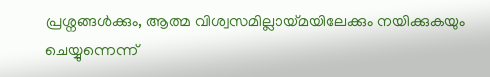പ്രശ്നങ്ങള്‍ക്കും, ആത്മ വിശ്വസമില്ലായ്മയിലേക്കും നയിക്കുകയും ചെയ്യുന്നെന്ന്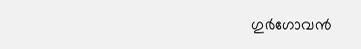ഗുര്‍ഗോവന്‍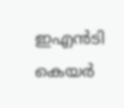ഇഎന്‍ടി കെയര്‍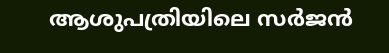ആശുപത്രിയിലെ സര്‍ജന്‍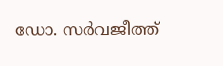ഡോ. സര്‍വജീത്ത്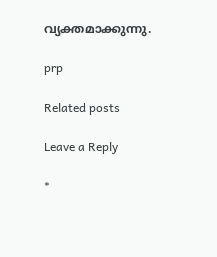വ്യക്തമാക്കുന്നു.

prp

Related posts

Leave a Reply

*